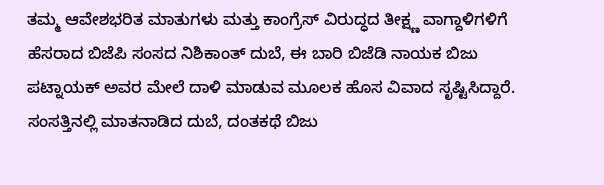ತಮ್ಮ ಆವೇಶಭರಿತ ಮಾತುಗಳು ಮತ್ತು ಕಾಂಗ್ರೆಸ್ ವಿರುದ್ಧದ ತೀಕ್ಷ್ಣ ವಾಗ್ದಾಳಿಗಳಿಗೆ ಹೆಸರಾದ ಬಿಜೆಪಿ ಸಂಸದ ನಿಶಿಕಾಂತ್ ದುಬೆ, ಈ ಬಾರಿ ಬಿಜೆಡಿ ನಾಯಕ ಬಿಜು ಪಟ್ನಾಯಕ್ ಅವರ ಮೇಲೆ ದಾಳಿ ಮಾಡುವ ಮೂಲಕ ಹೊಸ ವಿವಾದ ಸೃಷ್ಟಿಸಿದ್ದಾರೆ.
ಸಂಸತ್ತಿನಲ್ಲಿ ಮಾತನಾಡಿದ ದುಬೆ, ದಂತಕಥೆ ಬಿಜು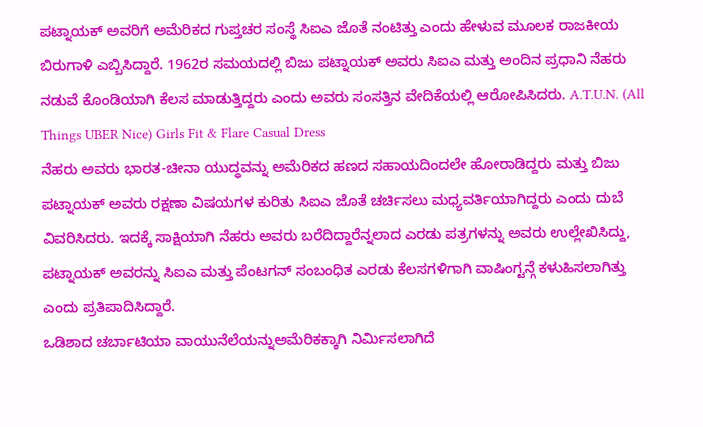ಪಟ್ನಾಯಕ್ ಅವರಿಗೆ ಅಮೆರಿಕದ ಗುಪ್ತಚರ ಸಂಸ್ಥೆ ಸಿಐಎ ಜೊತೆ ನಂಟಿತ್ತು ಎಂದು ಹೇಳುವ ಮೂಲಕ ರಾಜಕೀಯ ಬಿರುಗಾಳಿ ಎಬ್ಬಿಸಿದ್ದಾರೆ. 1962ರ ಸಮಯದಲ್ಲಿ ಬಿಜು ಪಟ್ನಾಯಕ್ ಅವರು ಸಿಐಎ ಮತ್ತು ಅಂದಿನ ಪ್ರಧಾನಿ ನೆಹರು ನಡುವೆ ಕೊಂಡಿಯಾಗಿ ಕೆಲಸ ಮಾಡುತ್ತಿದ್ದರು ಎಂದು ಅವರು ಸಂಸತ್ತಿನ ವೇದಿಕೆಯಲ್ಲಿ ಆರೋಪಿಸಿದರು. A.T.U.N. (All Things UBER Nice) Girls Fit & Flare Casual Dress
ನೆಹರು ಅವರು ಭಾರತ-ಚೀನಾ ಯುದ್ಧವನ್ನು ಅಮೆರಿಕದ ಹಣದ ಸಹಾಯದಿಂದಲೇ ಹೋರಾಡಿದ್ದರು ಮತ್ತು ಬಿಜು ಪಟ್ನಾಯಕ್ ಅವರು ರಕ್ಷಣಾ ವಿಷಯಗಳ ಕುರಿತು ಸಿಐಎ ಜೊತೆ ಚರ್ಚಿಸಲು ಮಧ್ಯವರ್ತಿಯಾಗಿದ್ದರು ಎಂದು ದುಬೆ ವಿವರಿಸಿದರು. ಇದಕ್ಕೆ ಸಾಕ್ಷಿಯಾಗಿ ನೆಹರು ಅವರು ಬರೆದಿದ್ದಾರೆನ್ನಲಾದ ಎರಡು ಪತ್ರಗಳನ್ನು ಅವರು ಉಲ್ಲೇಖಿಸಿದ್ದು, ಪಟ್ನಾಯಕ್ ಅವರನ್ನು ಸಿಐಎ ಮತ್ತು ಪೆಂಟಗನ್ ಸಂಬಂಧಿತ ಎರಡು ಕೆಲಸಗಳಿಗಾಗಿ ವಾಷಿಂಗ್ಟನ್ಗೆ ಕಳುಹಿಸಲಾಗಿತ್ತು ಎಂದು ಪ್ರತಿಪಾದಿಸಿದ್ದಾರೆ.
ಒಡಿಶಾದ ಚರ್ಬಾಟಿಯಾ ವಾಯುನೆಲೆಯನ್ನುಅಮೆರಿಕಕ್ಕಾಗಿ ನಿರ್ಮಿಸಲಾಗಿದೆ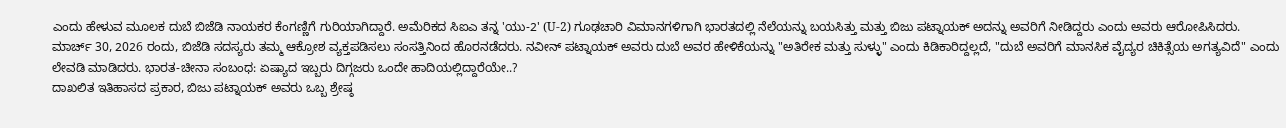ಎಂದು ಹೇಳುವ ಮೂಲಕ ದುಬೆ ಬಿಜೆಡಿ ನಾಯಕರ ಕೆಂಗಣ್ಣಿಗೆ ಗುರಿಯಾಗಿದ್ದಾರೆ. ಅಮೆರಿಕದ ಸಿಐಎ ತನ್ನ 'ಯು-2' (U-2) ಗೂಢಚಾರಿ ವಿಮಾನಗಳಿಗಾಗಿ ಭಾರತದಲ್ಲಿ ನೆಲೆಯನ್ನು ಬಯಸಿತ್ತು ಮತ್ತು ಬಿಜು ಪಟ್ನಾಯಕ್ ಅದನ್ನು ಅವರಿಗೆ ನೀಡಿದ್ದರು ಎಂದು ಅವರು ಆರೋಪಿಸಿದರು.
ಮಾರ್ಚ್ 30, 2026 ರಂದು, ಬಿಜೆಡಿ ಸದಸ್ಯರು ತಮ್ಮ ಆಕ್ರೋಶ ವ್ಯಕ್ತಪಡಿಸಲು ಸಂಸತ್ತಿನಿಂದ ಹೊರನಡೆದರು. ನವೀನ್ ಪಟ್ನಾಯಕ್ ಅವರು ದುಬೆ ಅವರ ಹೇಳಿಕೆಯನ್ನು "ಅತಿರೇಕ ಮತ್ತು ಸುಳ್ಳು" ಎಂದು ಕಿಡಿಕಾರಿದ್ದಲ್ಲದೆ, "ದುಬೆ ಅವರಿಗೆ ಮಾನಸಿಕ ವೈದ್ಯರ ಚಿಕಿತ್ಸೆಯ ಅಗತ್ಯವಿದೆ" ಎಂದು ಲೇವಡಿ ಮಾಡಿದರು. ಭಾರತ-ಚೀನಾ ಸಂಬಂಧ: ಏಷ್ಯಾದ ಇಬ್ಬರು ದಿಗ್ಗಜರು ಒಂದೇ ಹಾದಿಯಲ್ಲಿದ್ದಾರೆಯೇ..?
ದಾಖಲಿತ ಇತಿಹಾಸದ ಪ್ರಕಾರ, ಬಿಜು ಪಟ್ನಾಯಕ್ ಅವರು ಒಬ್ಬ ಶ್ರೇಷ್ಠ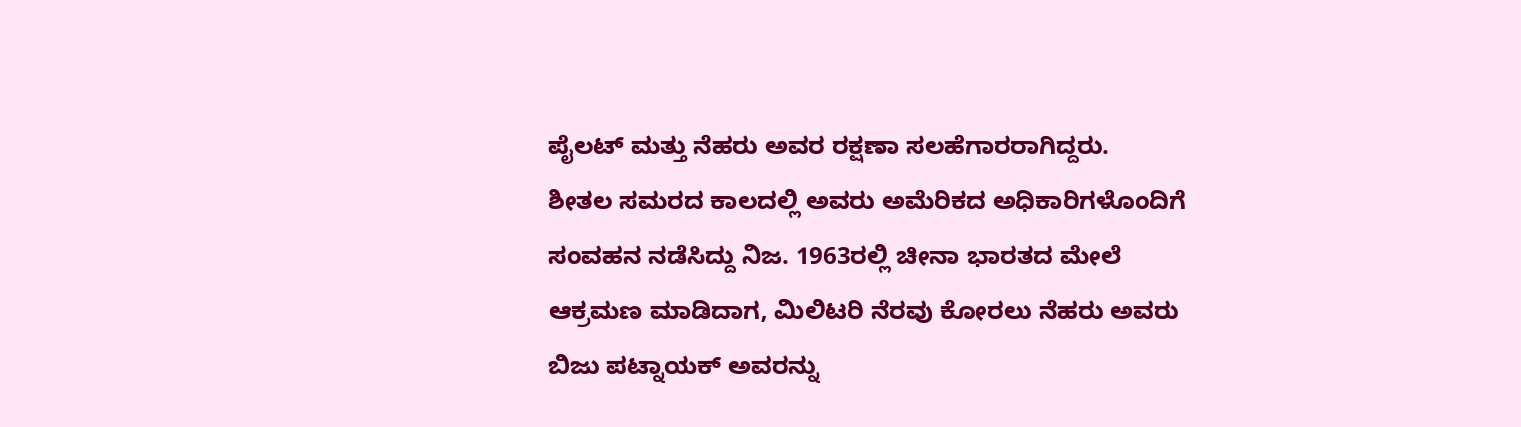ಪೈಲಟ್ ಮತ್ತು ನೆಹರು ಅವರ ರಕ್ಷಣಾ ಸಲಹೆಗಾರರಾಗಿದ್ದರು.
ಶೀತಲ ಸಮರದ ಕಾಲದಲ್ಲಿ ಅವರು ಅಮೆರಿಕದ ಅಧಿಕಾರಿಗಳೊಂದಿಗೆ ಸಂವಹನ ನಡೆಸಿದ್ದು ನಿಜ. 1963ರಲ್ಲಿ ಚೀನಾ ಭಾರತದ ಮೇಲೆ ಆಕ್ರಮಣ ಮಾಡಿದಾಗ, ಮಿಲಿಟರಿ ನೆರವು ಕೋರಲು ನೆಹರು ಅವರು ಬಿಜು ಪಟ್ನಾಯಕ್ ಅವರನ್ನು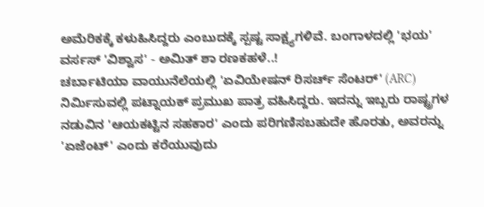ಅಮೆರಿಕಕ್ಕೆ ಕಳುಹಿಸಿದ್ದರು ಎಂಬುದಕ್ಕೆ ಸ್ಪಷ್ಟ ಸಾಕ್ಷ್ಯಗಳಿವೆ. ಬಂಗಾಳದಲ್ಲಿ 'ಭಯ' ವರ್ಸಸ್ 'ವಿಶ್ವಾಸ' - ಅಮಿತ್ ಶಾ ರಣಕಹಳೆ..!
ಚರ್ಬಾಟಿಯಾ ವಾಯುನೆಲೆಯಲ್ಲಿ 'ಏವಿಯೇಷನ್ ರಿಸರ್ಚ್ ಸೆಂಟರ್' (ARC) ನಿರ್ಮಿಸುವಲ್ಲಿ ಪಟ್ನಾಯಕ್ ಪ್ರಮುಖ ಪಾತ್ರ ವಹಿಸಿದ್ದರು. ಇದನ್ನು ಇಬ್ಬರು ರಾಷ್ಟ್ರಗಳ ನಡುವಿನ 'ಆಯಕಟ್ಟಿನ ಸಹಕಾರ' ಎಂದು ಪರಿಗಣಿಸಬಹುದೇ ಹೊರತು, ಅವರನ್ನು 'ಏಜೆಂಟ್' ಎಂದು ಕರೆಯುವುದು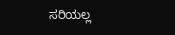ಸರಿಯಲ್ಲ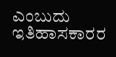ಎಂಬುದು ಇತಿಹಾಸಕಾರರ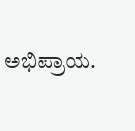ಅಭಿಪ್ರಾಯ.